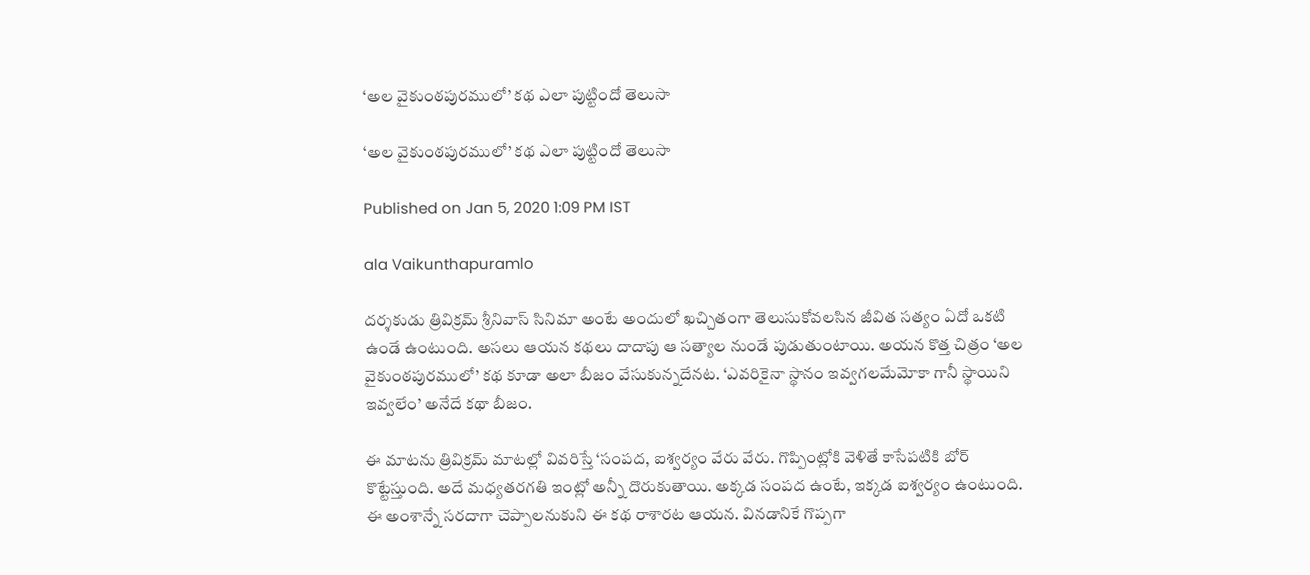‘అల వైకుంఠపురములో’ కథ ఎలా పుట్టిందో తెలుసా

‘అల వైకుంఠపురములో’ కథ ఎలా పుట్టిందో తెలుసా

Published on Jan 5, 2020 1:09 PM IST

ala Vaikunthapuramlo

దర్శకుడు త్రివిక్రమ్ శ్రీనివాస్ సినిమా అంటే అందులో ఖచ్చితంగా తెలుసుకోవలసిన జీవిత సత్యం ఏదో ఒకటి ఉండే ఉంటుంది. అసలు ఆయన కథలు దాదాపు ఆ సత్యాల నుండే పుడుతుంటాయి. అయన కొత్త చిత్రం ‘అల వైకుంఠపురములో’ కథ కూడా అలా బీజం వేసుకున్నదేనట. ‘ఎవరికైనా స్థానం ఇవ్వగలమేమోకా గానీ స్థాయిని ఇవ్వలేం’ అనేదే కథా బీజం.

ఈ మాటను త్రివిక్రమ్ మాటల్లో వివరిస్తే ‘సంపద, ఐశ్వర్యం వేరు వేరు. గొప్పింట్లోకి వెళితే కాసేపటికి బోర్ కొట్టేస్తుంది. అదే మధ్యతరగతి ఇంట్లో అన్నీ దొరుకుతాయి. అక్కడ సంపద ఉంటే, ఇక్కడ ఐశ్వర్యం ఉంటుంది. ఈ అంశాన్నే సరదాగా చెప్పాలనుకుని ఈ కథ రాశారట ఆయన. వినడానికే గొప్పగా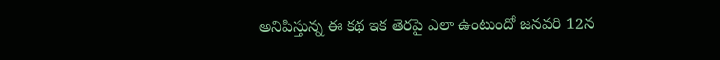అనిపిస్తున్న ఈ కథ ఇక తెరపై ఎలా ఉంటుందో జనవరి 12న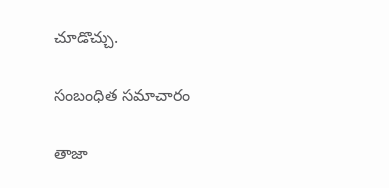చూడొచ్చు.

సంబంధిత సమాచారం

తాజా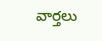వార్తలు